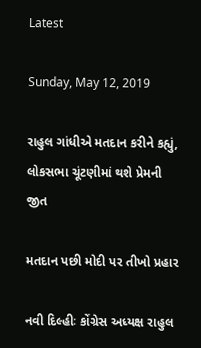Latest

Sunday, May 12, 2019

રાહુલ ગાંધીએ મતદાન કરીને કહ્યું, લોકસભા ચૂંટણીમાં થશે પ્રેમની જીત

મતદાન પછી મોદી પર તીખો પ્રહાર

નવી દિલ્હીઃ કોંગ્રેસ અધ્યક્ષ રાહુલ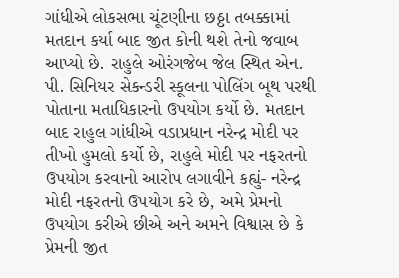ગાંધીએ લોકસભા ચૂંટણીના છઠ્ઠા તબક્કામાં મતદાન કર્યા બાદ જીત કોની થશે તેનો જવાબ આપ્યો છે. રાહુલે ઓરંગજેબ જેલ સ્થિત એન. પી. સિનિયર સેકન્ડરી સ્કૂલના પોલિંગ બૂથ પરથી પોતાના મતાધિકારનો ઉપયોગ કર્યો છે. મતદાન બાદ રાહુલ ગાંધીએ વડાપ્રધાન નરેન્દ્ર મોદી પર તીખો હુમલો કર્યો છે, રાહુલે મોદી પર નફરતનો ઉપયોગ કરવાનો આરોપ લગાવીને કહ્યું- નરેન્દ્ર મોદી નફરતનો ઉપયોગ કરે છે, અમે પ્રેમનો ઉપયોગ કરીએ છીએ અને અમને વિશ્વાસ છે કે પ્રેમની જીત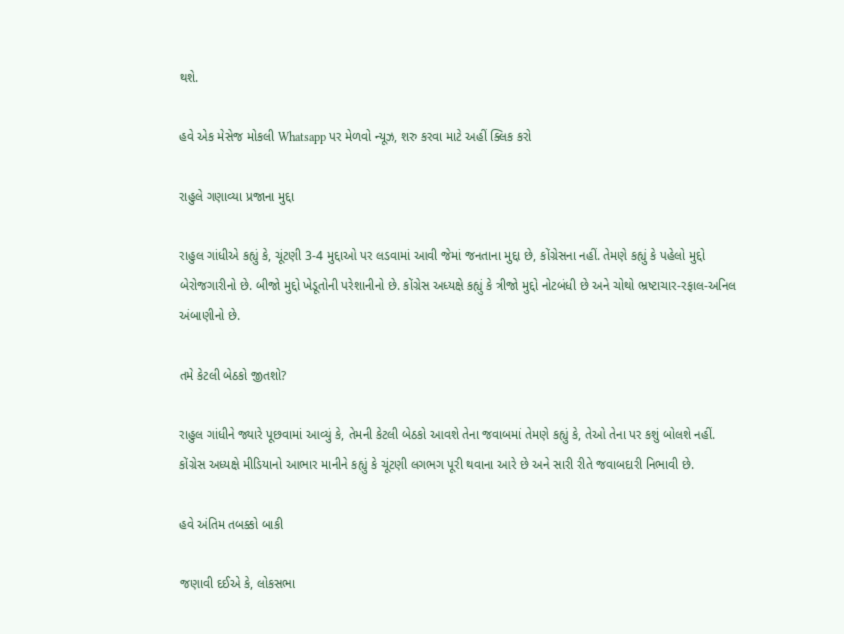થશે.

હવે એક મેસેજ મોકલી Whatsapp પર મેળવો ન્યૂઝ, શરુ કરવા માટે અહીં ક્લિક કરો

રાહુલે ગણાવ્યા પ્રજાના મુદ્દા

રાહુલ ગાંધીએ કહ્યું કે, ચૂંટણી 3-4 મુદ્દાઓ પર લડવામાં આવી જેમાં જનતાના મુદ્દા છે, કોંગ્રેસના નહીં. તેમણે કહ્યું કે પહેલો મુદ્દો બેરોજગારીનો છે. બીજો મુદ્દો ખેડૂતોની પરેશાનીનો છે. કોંગ્રેસ અધ્યક્ષે કહ્યું કે ત્રીજો મુદ્દો નોટબંધી છે અને ચોથો ભ્રષ્ટાચાર-રફાલ-અનિલ અંબાણીનો છે.

તમે કેટલી બેઠકો જીતશો?

રાહુલ ગાંધીને જ્યારે પૂછવામાં આવ્યું કે, તેમની કેટલી બેઠકો આવશે તેના જવાબમાં તેમણે કહ્યું કે, તેઓ તેના પર કશું બોલશે નહીં. કોંગ્રેસ અધ્યક્ષે મીડિયાનો આભાર માનીને કહ્યું કે ચૂંટણી લગભગ પૂરી થવાના આરે છે અને સારી રીતે જવાબદારી નિભાવી છે.

હવે અંતિમ તબક્કો બાકી

જણાવી દઈએ કે, લોકસભા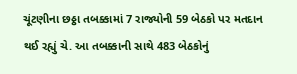ચૂંટણીના છઠ્ઠા તબક્કામાં 7 રાજ્યોની 59 બેઠકો પર મતદાન થઈ રહ્યું ચે. આ તબક્કાની સાથે 483 બેઠકોનું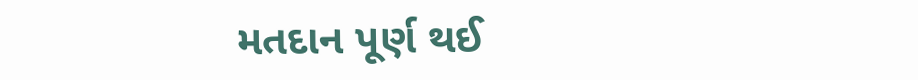મતદાન પૂર્ણ થઈ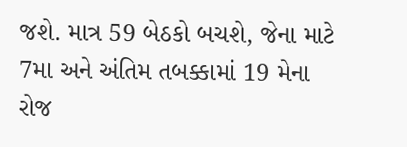જશે. માત્ર 59 બેઠકો બચશે, જેના માટે 7મા અને અંતિમ તબક્કામાં 19 મેના રોજ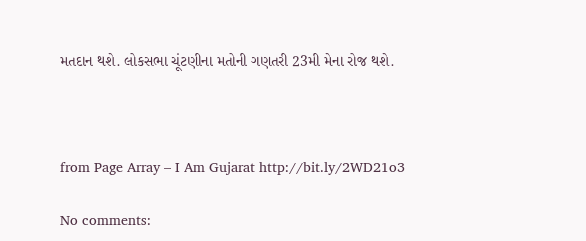મતદાન થશે. લોકસભા ચૂંટણીના મતોની ગણતરી 23મી મેના રોજ થશે.



from Page Array – I Am Gujarat http://bit.ly/2WD21o3

No comments: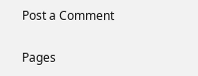Post a Comment

Pages